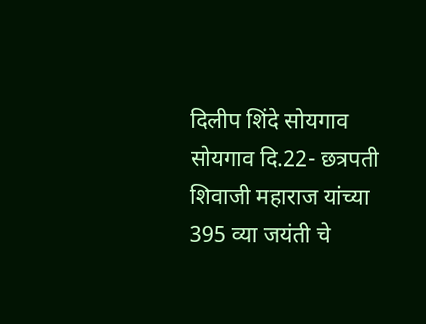दिलीप शिंदे सोयगाव
सोयगाव दि.22- छत्रपती शिवाजी महाराज यांच्या 395 व्या जयंती चे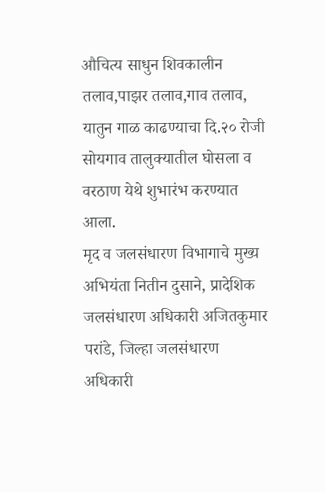औचित्य साधुन शिवकालीन तलाव,पाझर तलाव,गाव तलाव, यातुन गाळ काढण्याचा दि.२० रोजी सोयगाव तालुक्यातील घोसला व वरठाण येथे शुभारंभ करण्यात आला.
मृद व जलसंधारण विभागाचे मुख्य अभियंता नितीन दुसाने, प्रादेशिक जलसंधारण अधिकारी अजितकुमार परांडे, जिल्हा जलसंधारण अधिकारी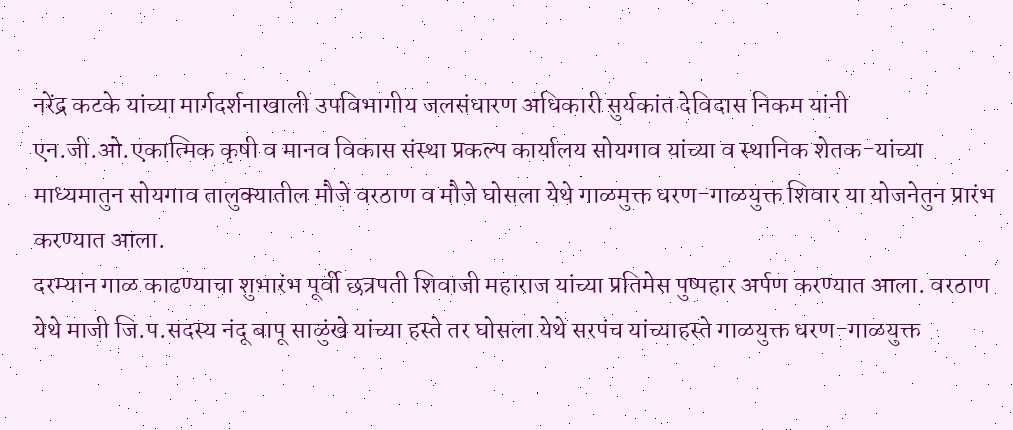नरेंद्र कटके यांच्या मार्गदर्शनाखाली उपविभागीय जलसंधारण अधिकारी सुर्यकांत देविदास निकम यांनी एन.जी.ओ.एकात्मिक कृषी व मानव विकास संस्था प्रकल्प कार्यालय सोयगाव यांच्या व स्थानिक शेतक-यांच्या माध्यमातुन सोयगाव तालुक्यातील मौजे वरठाण व मौजे घोसला येथे गाळमुक्त धरण-गाळयुक्त शिवार या योजनेतुन प्रारंभ करण्यात आला.
दरम्यान गाळ काढण्याचा शुभारंभ पूर्वी छत्रपती शिवाजी महाराज यांच्या प्रतिमेस पुष्पहार अर्पण करण्यात आला. वरठाण येथे माजी जि.प.सदस्य नंदू बापू साळुंखे यांच्या हस्ते तर घोसला येथे सरपंच यांच्याहस्ते गाळयुक्त धरण-गाळयुक्त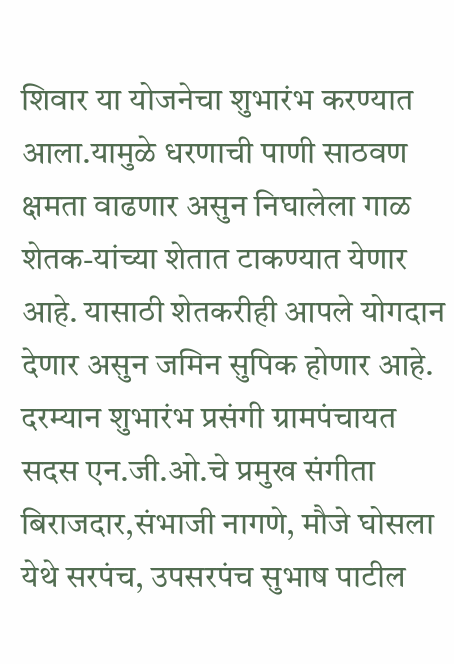शिवार या योजनेचा शुभारंभ करण्यात आला.यामुळे धरणाची पाणी साठवण क्षमता वाढणार असुन निघालेला गाळ शेतक-यांच्या शेतात टाकण्यात येणार आहे. यासाठी शेतकरीही आपले योगदान देणार असुन जमिन सुपिक होणार आहे. दरम्यान शुभारंभ प्रसंगी ग्रामपंचायत सदस एन.जी.ओ.चे प्रमुख संगीता बिराजदार,संभाजी नागणे, मौजे घोसला येथे सरपंच, उपसरपंच सुभाष पाटील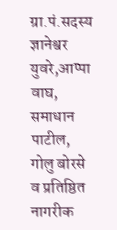ग्रा.पं.सदस्य ज्ञानेश्वर युवरे,आप्पा वाघ, समाधान पाटील, गोलु बोरसे व प्रतिष्ठित नागरीक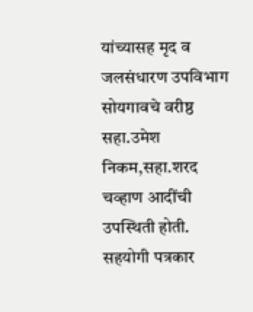यांच्यासह मृद व जलसंधारण उपविभाग सोयगावचे वरीष्ठ सहा.उमेश निकम,सहा.शरद चव्हाण आदींची उपस्थिती होती.
सहयोगी पत्रकार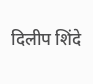दिलीप शिंदे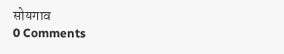सोयगाव
0 Comments